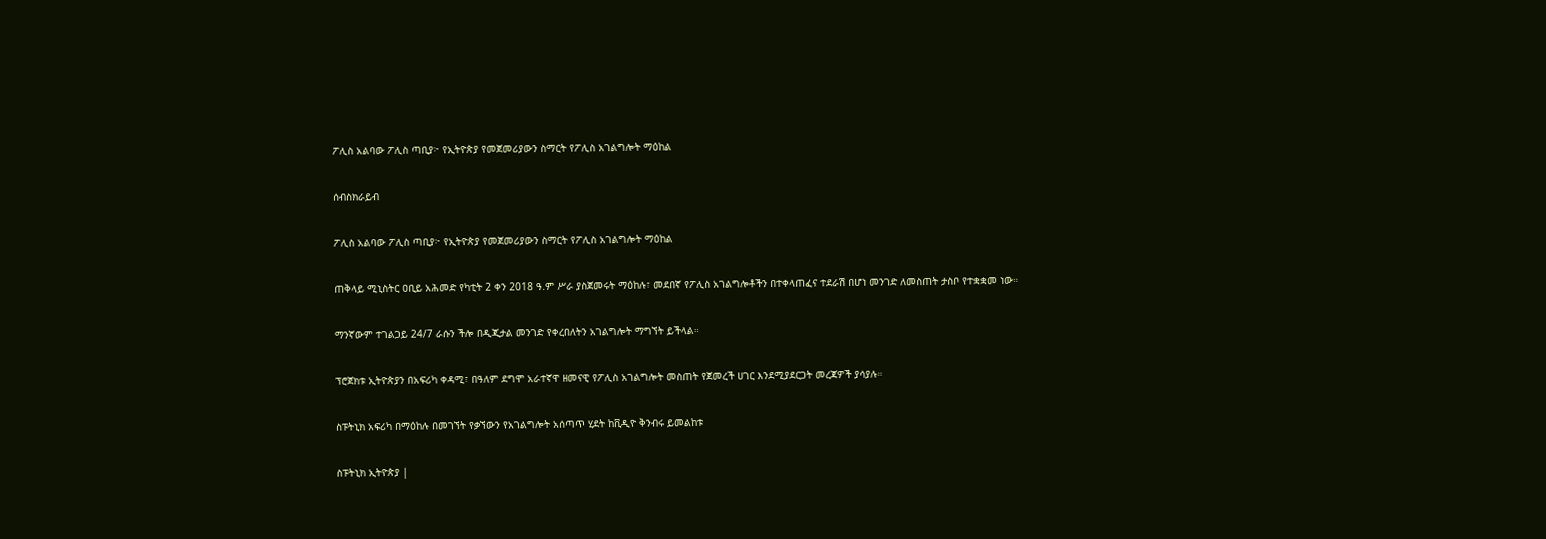ፖሊስ አልባው ፖሊስ ጣቢያ፦ የኢትዮጵያ የመጀመሪያውን ስማርት የፖሊስ አገልግሎት ማዕከል

ሰብስክራይብ

ፖሊስ አልባው ፖሊስ ጣቢያ፦ የኢትዮጵያ የመጀመሪያውን ስማርት የፖሊስ አገልግሎት ማዕከል

ጠቅላይ ሚኒስትር ዐቢይ አሕመድ የካቲት 2 ቀን 2018 ዓ.ም ሥራ ያስጀመሩት ማዕከሉ፣ መደበኛ የፖሊስ አገልግሎቶችን በተቀላጠፈና ተደራሽ በሆነ መንገድ ለመስጠት ታስቦ የተቋቋመ ነው።

ማንኛውም ተገልጋይ 24/7 ራሱን ችሎ በዲጂታል መንገድ የቀረበለትን አገልግሎት ማግኘት ይችላል።

ፕሮጀክቱ ኢትዮጵያን በአፍሪካ ቀዳሚ፣ በዓለም ደግሞ አራተኛዋ ዘመናዊ የፖሊስ አገልግሎት መስጠት የጀመረች ሀገር እንደሚያደርጋት መረጃዎች ያሳያሉ።

ስፑትኒክ አፍሪካ በማዕከሉ በመገኘት የቃኘውን የአገልግሎት አሰጣጥ ሂደት ከቪዲዮ ቅንብሩ ይመልከቱ

ስፑትኒክ ኢትዮጵያ |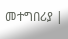መተግበሪያ |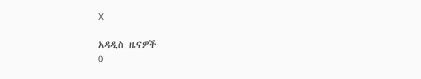X

አዳዲስ ዜናዎች
0